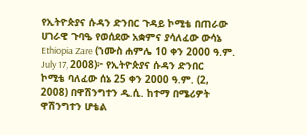የኢትዮጵያና ሱዳን ድንበር ጉዳይ ኮሚቴ በጠራው ሀገራዊ ጉባዔ የወሰደው አቋምና ያሳለፈው ውሳኔ
Ethiopia Zare (ኀሙስ ሐምሌ 10 ቀን 2000 ዓ.ም. July 17, 2008)፦ የኢትዮጵያና ሱዳን ድንበር ኮሚቴ ባለፈው ሰኔ 25 ቀን 2000 ዓ.ም. (2, 2008) በዋሽንግተን ዲ.ሲ. ከተማ በሜሪዎት ዋሽንግተን ሆቴል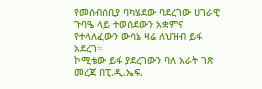የመሰብሰቢያ ባካሄደው ባደረገው ሀገራዊ ጉባዔ ላይ ተወሰደውን አቋምና የተላለፈውን ውሳኔ ዛሬ ለህዝብ ይፋ አደረገ።
ኮሚቴው ይፋ ያደረገውን ባለ አራት ገጽ መረጃ በፒ.ዲ.ኤፍ.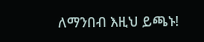ለማንበብ እዚህ ይጫኑ!